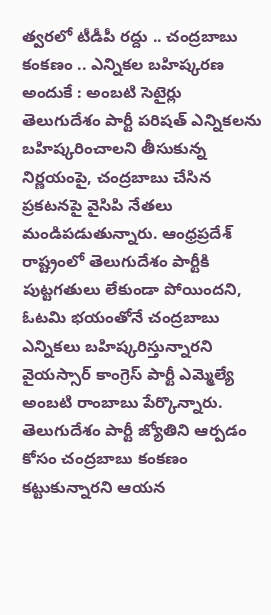త్వరలో టీడీపీ రద్దు .. చంద్రబాబు కంకణం .. ఎన్నికల బహిష్కరణ అందుకే : అంబటి సెటైర్లు
తెలుగుదేశం పార్టీ పరిషత్ ఎన్నికలను బహిష్కరించాలని తీసుకున్న నిర్ణయంపై, చంద్రబాబు చేసిన ప్రకటనపై వైసిపి నేతలు మండిపడుతున్నారు. ఆంధ్రప్రదేశ్ రాష్ట్రంలో తెలుగుదేశం పార్టీకి పుట్టగతులు లేకుండా పోయిందని, ఓటమి భయంతోనే చంద్రబాబు ఎన్నికలు బహిష్కరిస్తున్నారని వైయస్సార్ కాంగ్రెస్ పార్టీ ఎమ్మెల్యే అంబటి రాంబాబు పేర్కొన్నారు. తెలుగుదేశం పార్టీ జ్యోతిని ఆర్పడం కోసం చంద్రబాబు కంకణం కట్టుకున్నారని ఆయన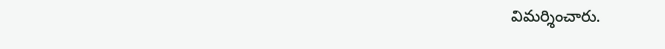విమర్శించారు.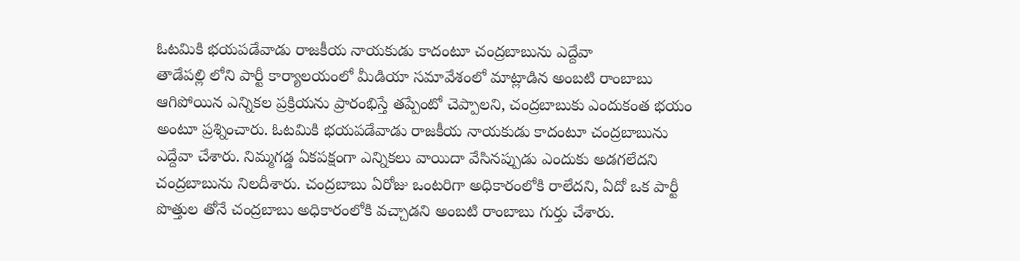ఓటమికి భయపడేవాడు రాజకీయ నాయకుడు కాదంటూ చంద్రబాబును ఎద్దేవా
తాడేపల్లి లోని పార్టీ కార్యాలయంలో మీడియా సమావేశంలో మాట్లాడిన అంబటి రాంబాబు ఆగిపోయిన ఎన్నికల ప్రక్రియను ప్రారంభిస్తే తప్పేంటో చెప్పాలని, చంద్రబాబుకు ఎందుకంత భయం అంటూ ప్రశ్నించారు. ఓటమికి భయపడేవాడు రాజకీయ నాయకుడు కాదంటూ చంద్రబాబును ఎద్దేవా చేశారు. నిమ్మగడ్డ ఏకపక్షంగా ఎన్నికలు వాయిదా వేసినప్పుడు ఎందుకు అడగలేదని చంద్రబాబును నిలదీశారు. చంద్రబాబు ఏరోజు ఒంటరిగా అధికారంలోకి రాలేదని, ఏదో ఒక పార్టీ పొత్తుల తోనే చంద్రబాబు అధికారంలోకి వచ్చాడని అంబటి రాంబాబు గుర్తు చేశారు.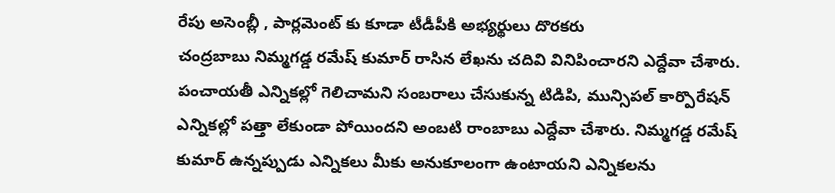రేపు అసెంబ్లీ , పార్లమెంట్ కు కూడా టీడీపీకి అభ్యర్థులు దొరకరు
చంద్రబాబు నిమ్మగడ్డ రమేష్ కుమార్ రాసిన లేఖను చదివి వినిపించారని ఎద్దేవా చేశారు. పంచాయతీ ఎన్నికల్లో గెలిచామని సంబరాలు చేసుకున్న టిడిపి, మున్సిపల్ కార్పొరేషన్ ఎన్నికల్లో పత్తా లేకుండా పోయిందని అంబటి రాంబాబు ఎద్దేవా చేశారు. నిమ్మగడ్డ రమేష్ కుమార్ ఉన్నప్పుడు ఎన్నికలు మీకు అనుకూలంగా ఉంటాయని ఎన్నికలను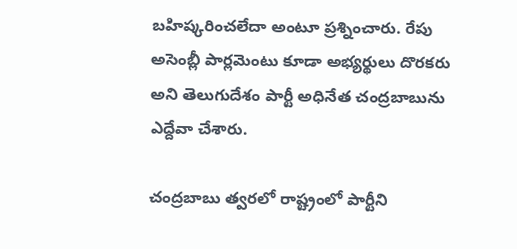బహిష్కరించలేదా అంటూ ప్రశ్నించారు. రేపు అసెంబ్లీ పార్లమెంటు కూడా అభ్యర్థులు దొరకరు అని తెలుగుదేశం పార్టీ అధినేత చంద్రబాబును ఎద్దేవా చేశారు.

చంద్రబాబు త్వరలో రాష్ట్రంలో పార్టీని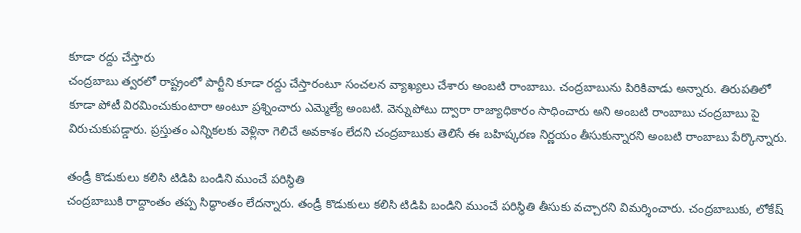కూడా రద్దు చేస్తారు
చంద్రబాబు త్వరలో రాష్ట్రంలో పార్టీని కూడా రద్దు చేస్తారంటూ సంచలన వ్యాఖ్యలు చేశారు అంబటి రాంబాబు. చంద్రబాబును పిరికివాడు అన్నారు. తిరుపతిలో కూడా పోటీ విరమించుకుంటారా అంటూ ప్రశ్నించారు ఎమ్మెల్యే అంబటి. వెన్నుపోటు ద్వారా రాజ్యాధికారం సాధించారు అని అంబటి రాంబాబు చంద్రబాబు పై విరుచుకుపడ్డారు. ప్రస్తుతం ఎన్నికలకు వెళ్లినా గెలిచే అవకాశం లేదని చంద్రబాబుకు తెలిసే ఈ బహిష్కరణ నిర్ణయం తీసుకున్నారని అంబటి రాంబాబు పేర్కొన్నారు.

తండ్రీ కొడుకులు కలిసి టిడిపి బండిని ముంచే పరిస్థితి
చంద్రబాబుకి రాద్దాంతం తప్ప సిద్ధాంతం లేదన్నారు. తండ్రీ కొడుకులు కలిసి టిడిపి బండిని ముంచే పరిస్థితి తీసుకు వచ్చారని విమర్శించారు. చంద్రబాబుకు, లోకేష్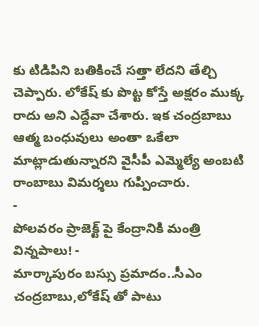కు టిడిపిని బతికించే సత్తా లేదని తేల్చి చెప్పారు. లోకేష్ కు పొట్ట కోస్తే అక్షరం ముక్క రాదు అని ఎద్దేవా చేశారు. ఇక చంద్రబాబు ఆత్మ బంధువులు అంతా ఒకేలా మాట్లాడుతున్నారని వైసీపీ ఎమ్మెల్యే అంబటి రాంబాబు విమర్శలు గుప్పించారు.
-
పోలవరం ప్రాజెక్ట్ పై కేంద్రానికి మంత్రి విన్నపాలు! -
మార్కాపురం బస్సు ప్రమాదం..సీఎం చంద్రబాబు,లోకేష్ తో పాటు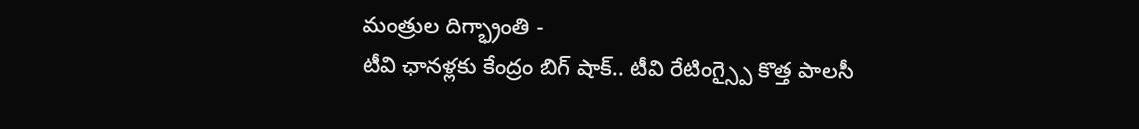మంత్రుల దిగ్భ్రాంతి -
టీవి ఛానళ్లకు కేంద్రం బిగ్ షాక్.. టీవి రేటింగ్స్పై కొత్త పాలసీ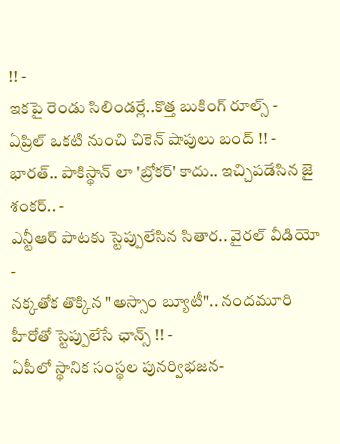!! -
ఇకపై రెండు సిలిండర్లే..కొత్త బుకింగ్ రూల్స్ -
ఏప్రిల్ ఒకటి నుంచి చికెన్ షాపులు బంద్ !! -
భారత్.. పాకిస్థాన్ లా 'బ్రోకర్' కాదు.. ఇచ్చిపడేసిన జై శంకర్.. -
ఎన్టీఆర్ పాటకు స్టెప్పులేసిన సితార.. వైరల్ వీడియో -
నక్కతోక తొక్కిన "అస్సాం బ్యూటీ".. నందమూరి హీరోతో స్టెప్పులేసే ఛాన్స్ !! -
ఏపీలో స్థానిక సంస్థల పునర్విభజన-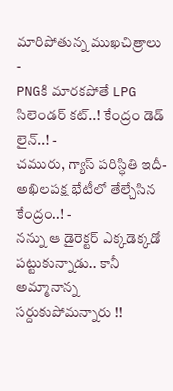మారిపోతున్న ముఖచిత్రాలు -
PNGకి మారకపోతే LPG సిలెండర్ కట్..! కేంద్రం డెడ్ లైన్..! -
చమురు, గ్యాస్ పరిస్ధితి ఇదీ- అఖిలపక్ష భేటీలో తేల్చేసిన కేంద్రం..! -
నన్ను ఆ డైరెక్టర్ ఎక్కడెక్కడో పట్టుకున్నాడు.. కానీ అమ్మానాన్న సర్దుకుపోమన్నారు !!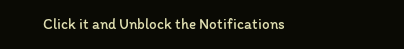Click it and Unblock the Notifications